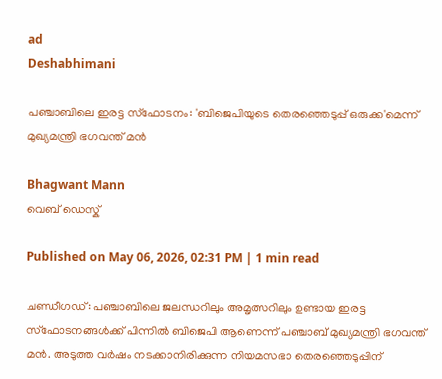ad
Deshabhimani

പഞ്ചാബിലെ ഇരട്ട സ്ഫോടനം: 'ബിജെപിയുടെ തെരഞ്ഞെടുപ്പ് ഒരുക്ക'മെന്ന് മുഖ്യമന്ത്രി ഭഗവന്ത് മൻ

Bhagwant Mann
വെബ് ഡെസ്ക്

Published on May 06, 2026, 02:31 PM | 1 min read

ചണ്ഡീഗഡ്: പഞ്ചാബിലെ ജലന്ധറിലും അമൃത്സറിലും ഉണ്ടായ ഇരട്ട സ്ഫോടനങ്ങള്‍ക്ക് പിന്നില്‍ ബിജെപി ആണെന്ന് പഞ്ചാബ് മുഖ്യമന്ത്രി ഭഗവന്ത് മൻ. അടുത്ത വർഷം നടക്കാനിരിക്കുന്ന നിയമസഭാ തെരഞ്ഞെടുപ്പിന്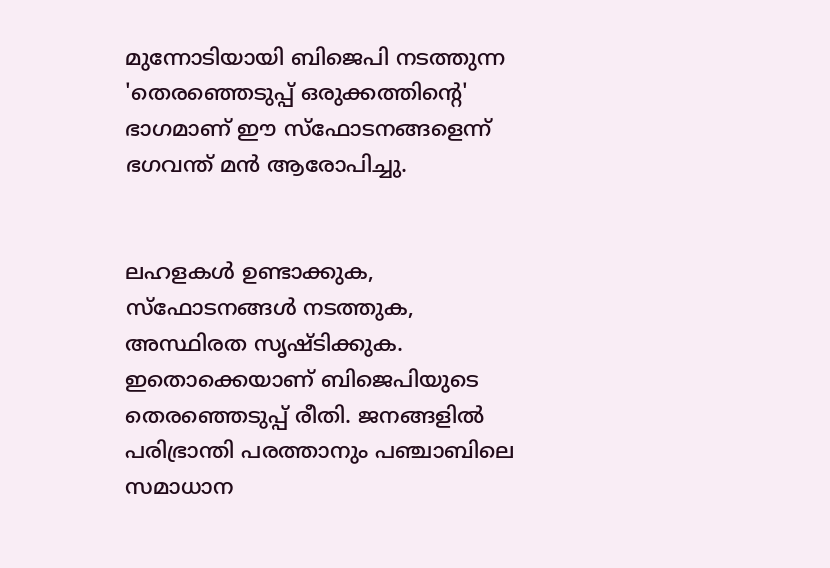മുന്നോടിയായി ബിജെപി നടത്തുന്ന 'തെരഞ്ഞെടുപ്പ് ഒരുക്കത്തിന്റെ' ഭാഗമാണ് ഈ സ്ഫോടനങ്ങളെന്ന് ഭഗവന്ത് മൻ ആരോപിച്ചു.


ലഹളകൾ ഉണ്ടാക്കുക, സ്ഫോടനങ്ങൾ നടത്തുക, അസ്ഥിരത സൃഷ്ടിക്കുക. ഇതൊക്കെയാണ് ബിജെപിയുടെ തെരഞ്ഞെടുപ്പ് രീതി. ജനങ്ങളിൽ പരിഭ്രാന്തി പരത്താനും പഞ്ചാബിലെ സമാധാന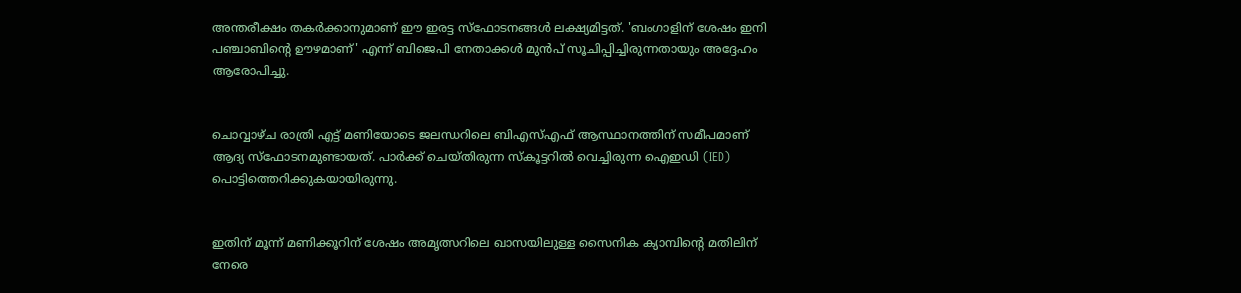അന്തരീക്ഷം തകർക്കാനുമാണ് ഈ ഇരട്ട സ്ഫോടനങ്ങൾ ലക്ഷ്യമിട്ടത്. 'ബംഗാളിന് ശേഷം ഇനി പഞ്ചാബിന്റെ ഊഴമാണ്' എന്ന് ബിജെപി നേതാക്കൾ മുൻപ് സൂചിപ്പിച്ചിരുന്നതായും അദ്ദേഹം ആരോപിച്ചു.


ചൊവ്വാഴ്ച രാത്രി എട്ട് മണിയോടെ ജലന്ധറിലെ ബിഎസ്എഫ് ആസ്ഥാനത്തിന് സമീപമാണ് ആദ്യ സ്ഫോടനമുണ്ടായത്. പാർക്ക് ചെയ്തിരുന്ന സ്കൂട്ടറിൽ വെച്ചിരുന്ന ഐഇഡി (IED) പൊട്ടിത്തെറിക്കുകയായിരുന്നു.


ഇതിന് മൂന്ന് മണിക്കൂറിന് ശേഷം അമൃത്സറിലെ ഖാസയിലുള്ള സൈനിക ക്യാമ്പിന്റെ മതിലിന് നേരെ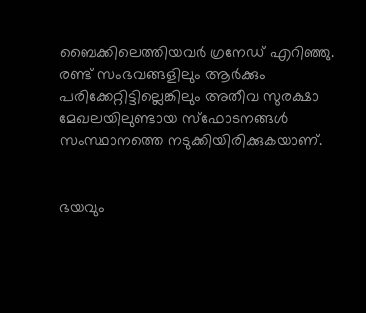ബൈക്കിലെത്തിയവർ ഗ്രനേഡ് എറിഞ്ഞു. രണ്ട് സംഭവങ്ങളിലും ആർക്കും പരിക്കേറ്റിട്ടില്ലെങ്കിലും അതീവ സുരക്ഷാ മേഖലയിലുണ്ടായ സ്ഫോടനങ്ങൾ സംസ്ഥാനത്തെ നടുക്കിയിരിക്കുകയാണ്.


ഭയവും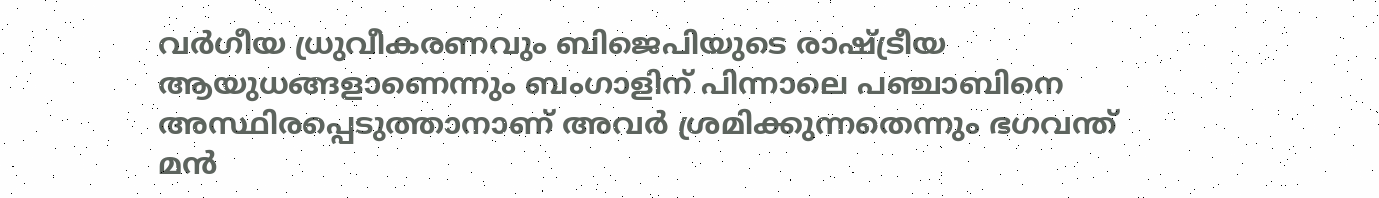വർഗീയ ധ്രുവീകരണവും ബിജെപിയുടെ രാഷ്ട്രീയ ആയുധങ്ങളാണെന്നും ബംഗാളിന് പിന്നാലെ പഞ്ചാബിനെ അസ്ഥിരപ്പെടുത്താനാണ് അവർ ശ്രമിക്കുന്നതെന്നും ഭഗവന്ത് മൻ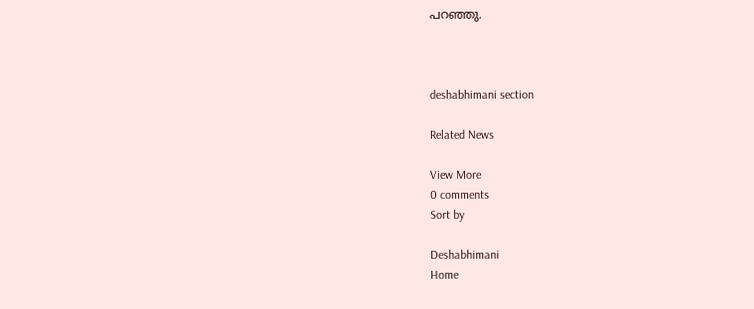പറഞ്ഞു.



deshabhimani section

Related News

View More
0 comments
Sort by

Deshabhimani
Home